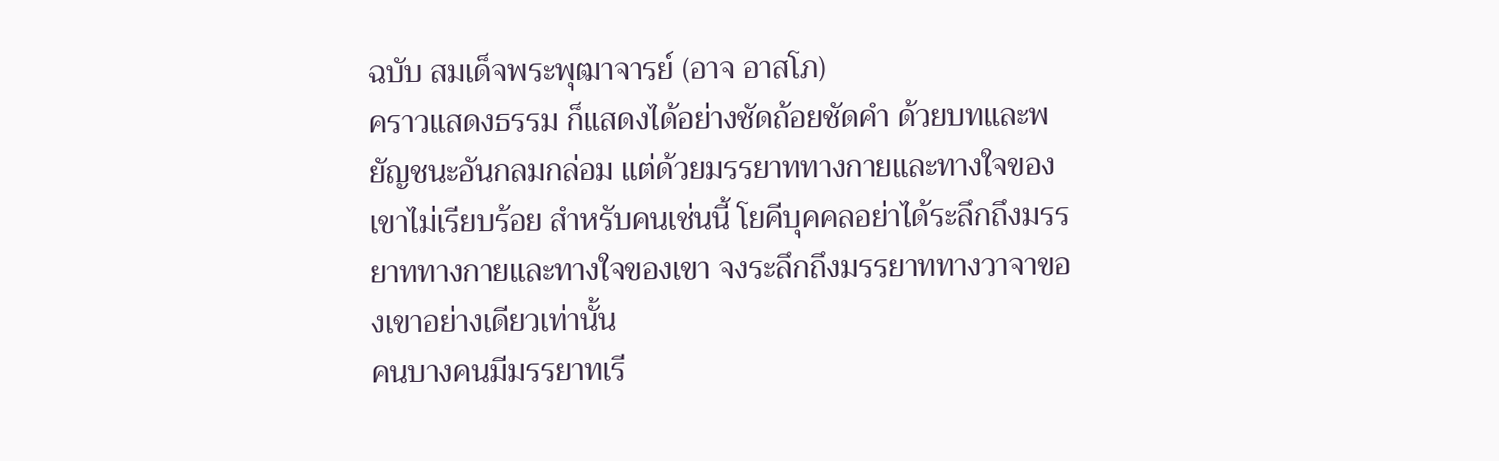ฉบับ สมเด็จพระพุฒาจารย์ (อาจ อาสโภ)
คราวแสดงธรรม ก็แสดงได้อย่างชัดถ้อยชัดคำ ด้วยบทและพยัญชนะอันกลมกล่อม แต่ด้วยมรรยาททางกายและทางใจของเขาไม่เรียบร้อย สำหรับคนเช่นนี้ โยคีบุคคลอย่าได้ระลึกถึงมรรยาททางกายและทางใจของเขา จงระลึกถึงมรรยาททางวาจาของเขาอย่างเดียวเท่านั้น
คนบางคนมีมรรยาทเรี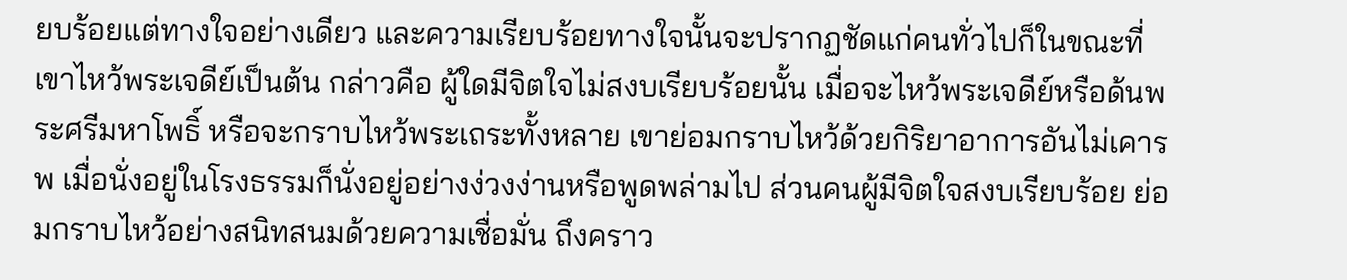ยบร้อยแต่ทางใจอย่างเดียว และความเรียบร้อยทางใจนั้นจะปรากฏชัดแก่คนทั่วไปก็ในขณะที่เขาไหว้พระเจดีย์เป็นต้น กล่าวคือ ผู้ใดมีจิตใจไม่สงบเรียบร้อยนั้น เมื่อจะไหว้พระเจดีย์หรือด้นพระศรีมหาโพธิ์ หรือจะกราบไหว้พระเถระทั้งหลาย เขาย่อมกราบไหว้ด้วยกิริยาอาการอันไม่เคารพ เมื่อนั่งอยู่ในโรงธรรมก็นั่งอยู่อย่างง่วงง่านหรือพูดพล่ามไป ส่วนคนผู้มีจิตใจสงบเรียบร้อย ย่อมกราบไหว้อย่างสนิทสนมด้วยความเชื่อมั่น ถึงคราว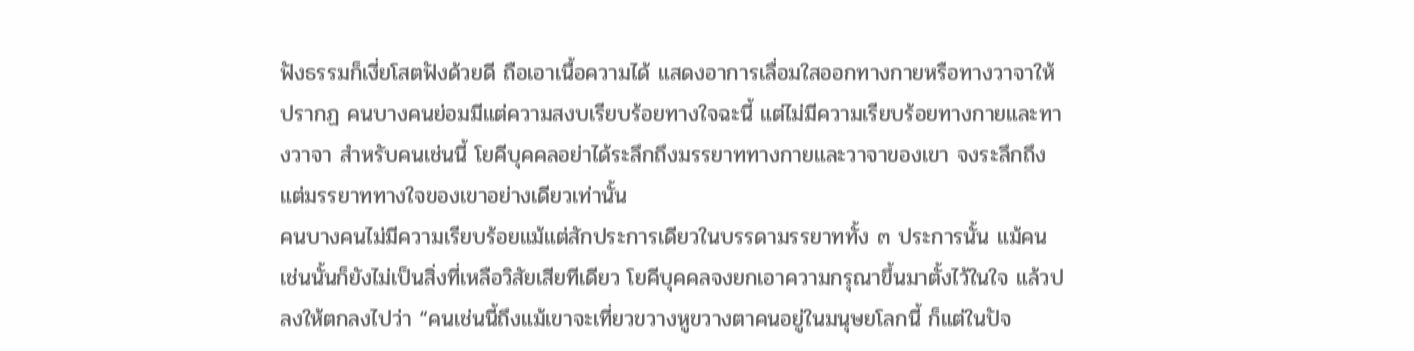ฟังธรรมก็เงี่ยโสตฟังด้วยดี ถือเอาเนื้อความได้ แสดงอาการเลื่อมใสออกทางกายหรือทางวาจาให้ปรากฏ คนบางคนย่อมมีแต่ความสงบเรียบร้อยทางใจฉะนี้ แต่ไม่มีความเรียบร้อยทางกายและทางวาจา สำหรับคนเช่นนี้ โยคีบุคคลอย่าได้ระลึกถึงมรรยาททางกายและวาจาของเขา จงระลึกถึงแต่มรรยาททางใจของเขาอย่างเดียวเท่านั้น
คนบางคนไม่มีความเรียบร้อยแม้แต่สักประการเดียวในบรรดามรรยาททั้ง ๓ ประการนั้น แม้คนเช่นนั้นก็ยังไม่เป็นสิ่งที่เหลือวิสัยเสียทีเดียว โยคีบุคคลจงยกเอาความกรุณาขึ้นมาตั้งไว้ในใจ แล้วปลงให้ตกลงไปว่า “คนเช่นนี้ถึงแม้เขาจะเที่ยวขวางหูขวางตาคนอยู่ในมนุษยโลกนี้ ก็แต่ในปัจ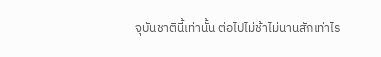จุบันชาตินี้เท่านั้น ต่อไปไม่ช้าไม่นานสักเท่าไร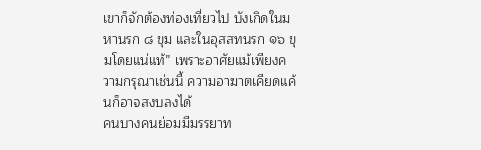เขาก็จักต้องท่องเที่ยวไป บังเกิดในมหานรก ๘ ขุม และในอุสสทนรก ๑๖ ขุมโดยแน่แท้” เพราะอาศัยแม้เพียงความกรุณาเช่นนี้ ความอาฆาตเคียดแค้นก็อาจสงบลงได้
คนบางคนย่อมมีมรรยาท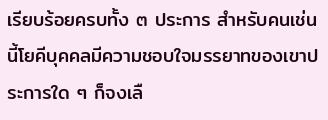เรียบร้อยครบทั้ง ๓ ประการ สำหรับคนเช่นนี้โยคีบุคคลมีความชอบใจมรรยาทของเขาประการใด ๆ ก็จงเลื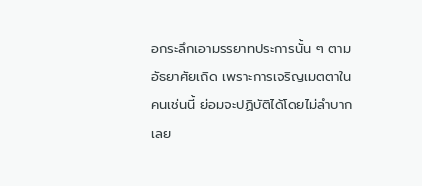อกระลึกเอามรรยาทประการนั้น ๆ ตามอัธยาศัยเถิด เพราะการเจริญเมตตาในคนเช่นนี้ ย่อมจะปฏิบัติได้โดยไม่ลำบากเลย